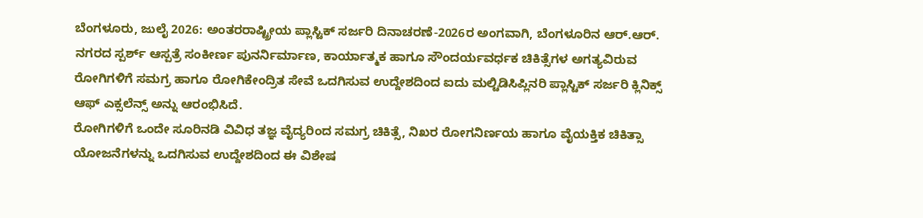ಬೆಂಗಳೂರು, ಜುಲೈ 2026: ಅಂತರರಾಷ್ಟ್ರೀಯ ಪ್ಲಾಸ್ಟಿಕ್ ಸರ್ಜರಿ ದಿನಾಚರಣೆ-2026ರ ಅಂಗವಾಗಿ, ಬೆಂಗಳೂರಿನ ಆರ್.ಆರ್. ನಗರದ ಸ್ಪರ್ಶ್ ಆಸ್ಪತ್ರೆ ಸಂಕೀರ್ಣ ಪುನರ್ನಿರ್ಮಾಣ, ಕಾರ್ಯಾತ್ಮಕ ಹಾಗೂ ಸೌಂದರ್ಯವರ್ಧಕ ಚಿಕಿತ್ಸೆಗಳ ಅಗತ್ಯವಿರುವ ರೋಗಿಗಳಿಗೆ ಸಮಗ್ರ ಹಾಗೂ ರೋಗಿಕೇಂದ್ರಿತ ಸೇವೆ ಒದಗಿಸುವ ಉದ್ದೇಶದಿಂದ ಐದು ಮಲ್ಟಿಡಿಸಿಪ್ಲಿನರಿ ಪ್ಲಾಸ್ಟಿಕ್ ಸರ್ಜರಿ ಕ್ಲಿನಿಕ್ಸ್ ಆಫ್ ಎಕ್ಸಲೆನ್ಸ್ ಅನ್ನು ಆರಂಭಿಸಿದೆ.
ರೋಗಿಗಳಿಗೆ ಒಂದೇ ಸೂರಿನಡಿ ವಿವಿಧ ತಜ್ಞ ವೈದ್ಯರಿಂದ ಸಮಗ್ರ ಚಿಕಿತ್ಸೆ, ನಿಖರ ರೋಗನಿರ್ಣಯ ಹಾಗೂ ವೈಯಕ್ತಿಕ ಚಿಕಿತ್ಸಾ ಯೋಜನೆಗಳನ್ನು ಒದಗಿಸುವ ಉದ್ದೇಶದಿಂದ ಈ ವಿಶೇಷ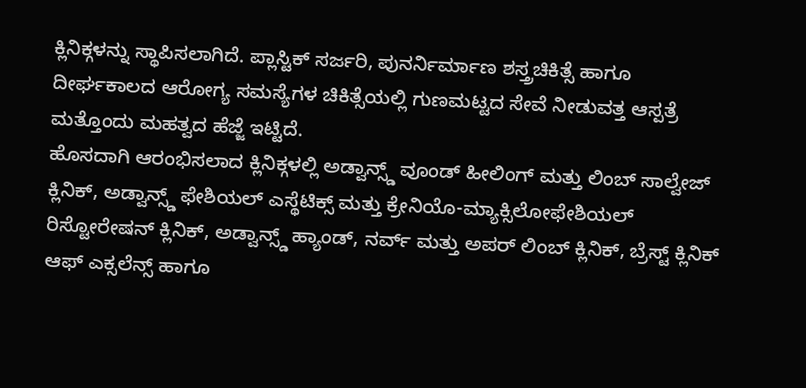ಕ್ಲಿನಿಕ್ಗಳನ್ನು ಸ್ಥಾಪಿಸಲಾಗಿದೆ. ಪ್ಲಾಸ್ಟಿಕ್ ಸರ್ಜರಿ, ಪುನರ್ನಿರ್ಮಾಣ ಶಸ್ತ್ರಚಿಕಿತ್ಸೆ ಹಾಗೂ ದೀರ್ಘಕಾಲದ ಆರೋಗ್ಯ ಸಮಸ್ಯೆಗಳ ಚಿಕಿತ್ಸೆಯಲ್ಲಿ ಗುಣಮಟ್ಟದ ಸೇವೆ ನೀಡುವತ್ತ ಆಸ್ಪತ್ರೆ ಮತ್ತೊಂದು ಮಹತ್ವದ ಹೆಜ್ಜೆ ಇಟ್ಟಿದೆ.
ಹೊಸದಾಗಿ ಆರಂಭಿಸಲಾದ ಕ್ಲಿನಿಕ್ಗಳಲ್ಲಿ ಅಡ್ವಾನ್ಸ್ಡ್ ವೂಂಡ್ ಹೀಲಿಂಗ್ ಮತ್ತು ಲಿಂಬ್ ಸಾಲ್ವೇಜ್ ಕ್ಲಿನಿಕ್, ಅಡ್ವಾನ್ಸ್ಡ್ ಫೇಶಿಯಲ್ ಎಸ್ಥೆಟಿಕ್ಸ್ ಮತ್ತು ಕ್ರೇನಿಯೊ-ಮ್ಯಾಕ್ಸಿಲೋಫೇಶಿಯಲ್ ರಿಸ್ಟೋರೇಷನ್ ಕ್ಲಿನಿಕ್, ಅಡ್ವಾನ್ಸ್ಡ್ ಹ್ಯಾಂಡ್, ನರ್ವ್ ಮತ್ತು ಅಪರ್ ಲಿಂಬ್ ಕ್ಲಿನಿಕ್, ಬ್ರೆಸ್ಟ್ ಕ್ಲಿನಿಕ್ ಆಫ್ ಎಕ್ಸಲೆನ್ಸ್ ಹಾಗೂ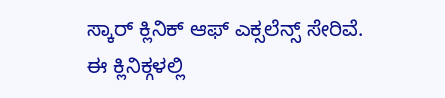ಸ್ಕಾರ್ ಕ್ಲಿನಿಕ್ ಆಫ್ ಎಕ್ಸಲೆನ್ಸ್ ಸೇರಿವೆ.
ಈ ಕ್ಲಿನಿಕ್ಗಳಲ್ಲಿ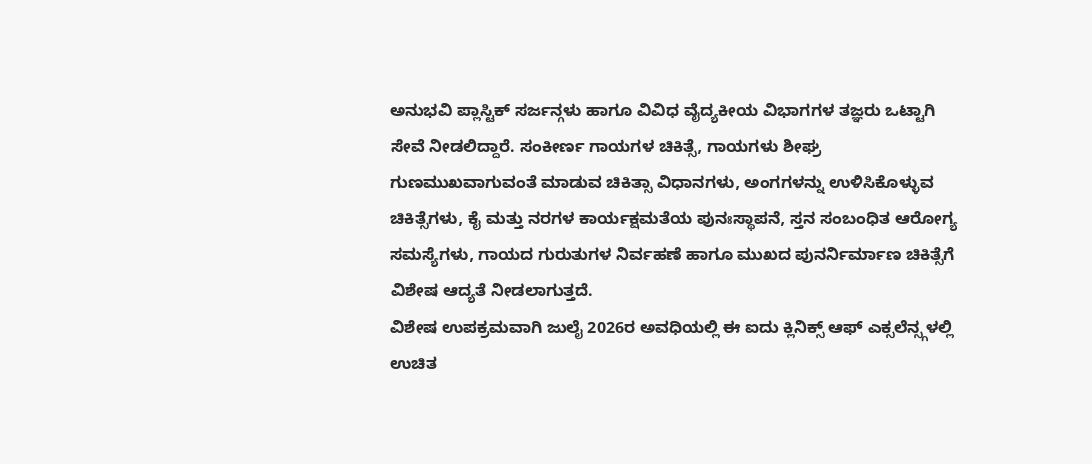ಅನುಭವಿ ಪ್ಲಾಸ್ಟಿಕ್ ಸರ್ಜನ್ಗಳು ಹಾಗೂ ವಿವಿಧ ವೈದ್ಯಕೀಯ ವಿಭಾಗಗಳ ತಜ್ಞರು ಒಟ್ಟಾಗಿ ಸೇವೆ ನೀಡಲಿದ್ದಾರೆ. ಸಂಕೀರ್ಣ ಗಾಯಗಳ ಚಿಕಿತ್ಸೆ, ಗಾಯಗಳು ಶೀಘ್ರ ಗುಣಮುಖವಾಗುವಂತೆ ಮಾಡುವ ಚಿಕಿತ್ಸಾ ವಿಧಾನಗಳು, ಅಂಗಗಳನ್ನು ಉಳಿಸಿಕೊಳ್ಳುವ ಚಿಕಿತ್ಸೆಗಳು, ಕೈ ಮತ್ತು ನರಗಳ ಕಾರ್ಯಕ್ಷಮತೆಯ ಪುನಃಸ್ಥಾಪನೆ, ಸ್ತನ ಸಂಬಂಧಿತ ಆರೋಗ್ಯ ಸಮಸ್ಯೆಗಳು, ಗಾಯದ ಗುರುತುಗಳ ನಿರ್ವಹಣೆ ಹಾಗೂ ಮುಖದ ಪುನರ್ನಿರ್ಮಾಣ ಚಿಕಿತ್ಸೆಗೆ ವಿಶೇಷ ಆದ್ಯತೆ ನೀಡಲಾಗುತ್ತದೆ.
ವಿಶೇಷ ಉಪಕ್ರಮವಾಗಿ ಜುಲೈ 2026ರ ಅವಧಿಯಲ್ಲಿ ಈ ಐದು ಕ್ಲಿನಿಕ್ಸ್ ಆಫ್ ಎಕ್ಸಲೆನ್ಸ್ಗಳಲ್ಲಿ ಉಚಿತ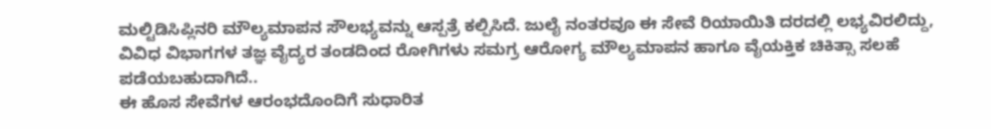ಮಲ್ಟಿಡಿಸಿಪ್ಲಿನರಿ ಮೌಲ್ಯಮಾಪನ ಸೌಲಭ್ಯವನ್ನು ಆಸ್ಪತ್ರೆ ಕಲ್ಪಿಸಿದೆ. ಜುಲೈ ನಂತರವೂ ಈ ಸೇವೆ ರಿಯಾಯಿತಿ ದರದಲ್ಲಿ ಲಭ್ಯವಿರಲಿದ್ದು, ವಿವಿಧ ವಿಭಾಗಗಳ ತಜ್ಞ ವೈದ್ಯರ ತಂಡದಿಂದ ರೋಗಿಗಳು ಸಮಗ್ರ ಆರೋಗ್ಯ ಮೌಲ್ಯಮಾಪನ ಹಾಗೂ ವೈಯಕ್ತಿಕ ಚಿಕಿತ್ಸಾ ಸಲಹೆ ಪಡೆಯಬಹುದಾಗಿದೆ..
ಈ ಹೊಸ ಸೇವೆಗಳ ಆರಂಭದೊಂದಿಗೆ ಸುಧಾರಿತ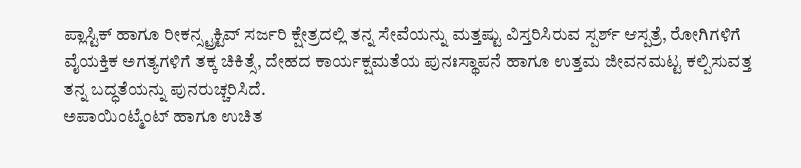ಪ್ಲಾಸ್ಟಿಕ್ ಹಾಗೂ ರೀಕನ್ಸ್ಟ್ರಕ್ಟಿವ್ ಸರ್ಜರಿ ಕ್ಷೇತ್ರದಲ್ಲಿ ತನ್ನ ಸೇವೆಯನ್ನು ಮತ್ತಷ್ಟು ವಿಸ್ತರಿಸಿರುವ ಸ್ಪರ್ಶ್ ಆಸ್ಪತ್ರೆ, ರೋಗಿಗಳಿಗೆ ವೈಯಕ್ತಿಕ ಅಗತ್ಯಗಳಿಗೆ ತಕ್ಕ ಚಿಕಿತ್ಸೆ, ದೇಹದ ಕಾರ್ಯಕ್ಷಮತೆಯ ಪುನಃಸ್ಥಾಪನೆ ಹಾಗೂ ಉತ್ತಮ ಜೀವನಮಟ್ಟ ಕಲ್ಪಿಸುವತ್ತ ತನ್ನ ಬದ್ಧತೆಯನ್ನು ಪುನರುಚ್ಚರಿಸಿದೆ.
ಅಪಾಯಿಂಟ್ಮೆಂಟ್ ಹಾಗೂ ಉಚಿತ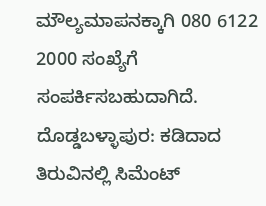ಮೌಲ್ಯಮಾಪನಕ್ಕಾಗಿ 080 6122 2000 ಸಂಖ್ಯೆಗೆ ಸಂಪರ್ಕಿಸಬಹುದಾಗಿದೆ.
ದೊಡ್ಡಬಳ್ಳಾಪುರ: ಕಡಿದಾದ ತಿರುವಿನಲ್ಲಿ ಸಿಮೆಂಟ್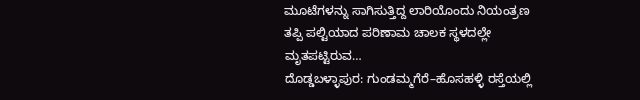ಮೂಟೆಗಳನ್ನು ಸಾಗಿಸುತ್ತಿದ್ದ ಲಾರಿಯೊಂದು ನಿಯಂತ್ರಣ ತಪ್ಪಿ ಪಲ್ಟಿಯಾದ ಪರಿಣಾಮ ಚಾಲಕ ಸ್ಥಳದಲ್ಲೇ ಮೃತಪಟ್ಟಿರುವ…
ದೊಡ್ಡಬಳ್ಳಾಪುರ: ಗುಂಡಮ್ಮಗೆರೆ–ಹೊಸಹಳ್ಳಿ ರಸ್ತೆಯಲ್ಲಿ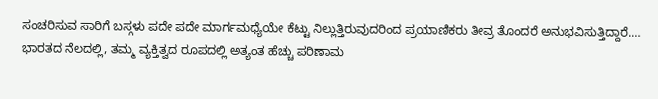ಸಂಚರಿಸುವ ಸಾರಿಗೆ ಬಸ್ಗಳು ಪದೇ ಪದೇ ಮಾರ್ಗಮಧ್ಯೆಯೇ ಕೆಟ್ಟು ನಿಲ್ಲುತ್ತಿರುವುದರಿಂದ ಪ್ರಯಾಣಿಕರು ತೀವ್ರ ತೊಂದರೆ ಅನುಭವಿಸುತ್ತಿದ್ದಾರೆ.…
ಭಾರತದ ನೆಲದಲ್ಲಿ, ತಮ್ಮ ವ್ಯಕ್ತಿತ್ವದ ರೂಪದಲ್ಲಿ ಅತ್ಯಂತ ಹೆಚ್ಚು ಪರಿಣಾಮ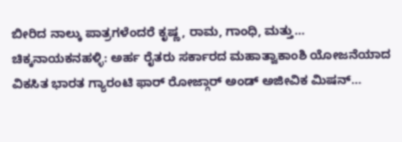ಬೀರಿದ ನಾಲ್ಕು ಪಾತ್ರಗಳೆಂದರೆ ಕೃಷ್ಣ, ರಾಮ, ಗಾಂಧಿ, ಮತ್ತು…
ಚಿಕ್ಕನಾಯಕನಹಳ್ಳಿ: ಅರ್ಹ ರೈತರು ಸರ್ಕಾರದ ಮಹಾತ್ವಾಕಾಂಶಿ ಯೋಜನೆಯಾದ ವಿಕಸಿತ ಭಾರತ ಗ್ಯಾರಂಟಿ ಫಾರ್ ರೋಜ್ಗಾರ್ ಅಂಡ್ ಅಜೀವಿಕ ಮಿಷನ್…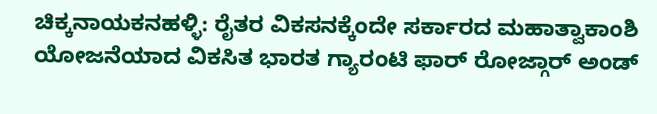ಚಿಕ್ಕನಾಯಕನಹಳ್ಳಿ: ರೈತರ ವಿಕಸನಕ್ಕೆಂದೇ ಸರ್ಕಾರದ ಮಹಾತ್ವಾಕಾಂಶಿ ಯೋಜನೆಯಾದ ವಿಕಸಿತ ಭಾರತ ಗ್ಯಾರಂಟಿ ಫಾರ್ ರೋಜ್ಗಾರ್ ಅಂಡ್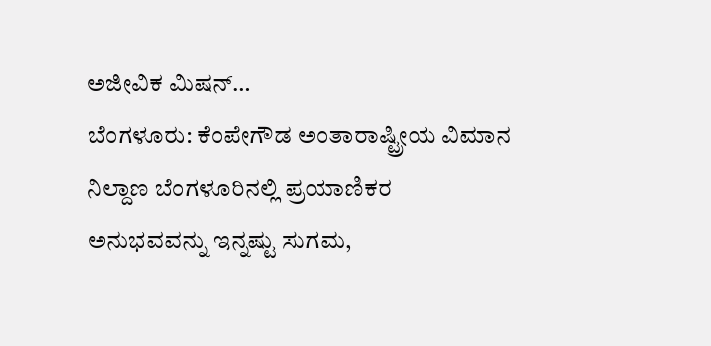ಅಜೀವಿಕ ಮಿಷನ್…
ಬೆಂಗಳೂರು: ಕೆಂಪೇಗೌಡ ಅಂತಾರಾಷ್ಟ್ರೀಯ ವಿಮಾನ ನಿಲ್ದಾಣ ಬೆಂಗಳೂರಿನಲ್ಲಿ ಪ್ರಯಾಣಿಕರ ಅನುಭವವನ್ನು ಇನ್ನಷ್ಟು ಸುಗಮ,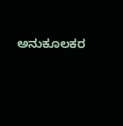ಅನುಕೂಲಕರ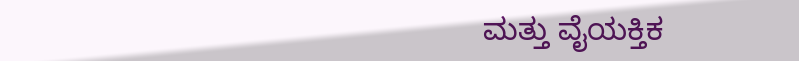ಮತ್ತು ವೈಯಕ್ತಿಕ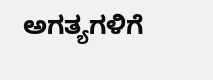ಅಗತ್ಯಗಳಿಗೆ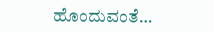ಹೊಂದುವಂತೆ…